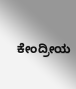ಕೇಂದ್ರೀಯ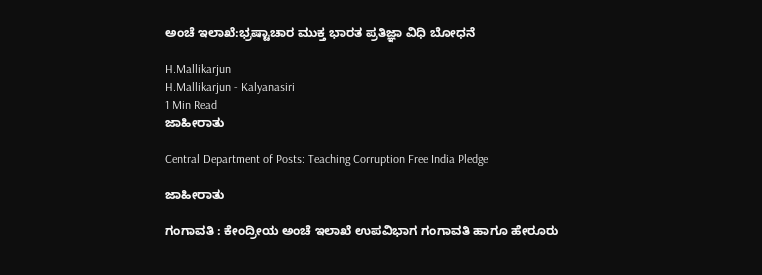ಅಂಚೆ ಇಲಾಖೆ:ಭ್ರಷ್ಟಾಚಾರ ಮುಕ್ತ ಭಾರತ ಪ್ರತಿಜ್ಞಾ ವಿಧಿ ಬೋಧನೆ

H.Mallikarjun
H.Mallikarjun - Kalyanasiri
1 Min Read
ಜಾಹೀರಾತು

Central Department of Posts: Teaching Corruption Free India Pledge

ಜಾಹೀರಾತು

ಗಂಗಾವತಿ : ಕೇಂದ್ರೀಯ ಅಂಚೆ ಇಲಾಖೆ ಉಪವಿಭಾಗ ಗಂಗಾವತಿ ಹಾಗೂ ಹೇರೂರು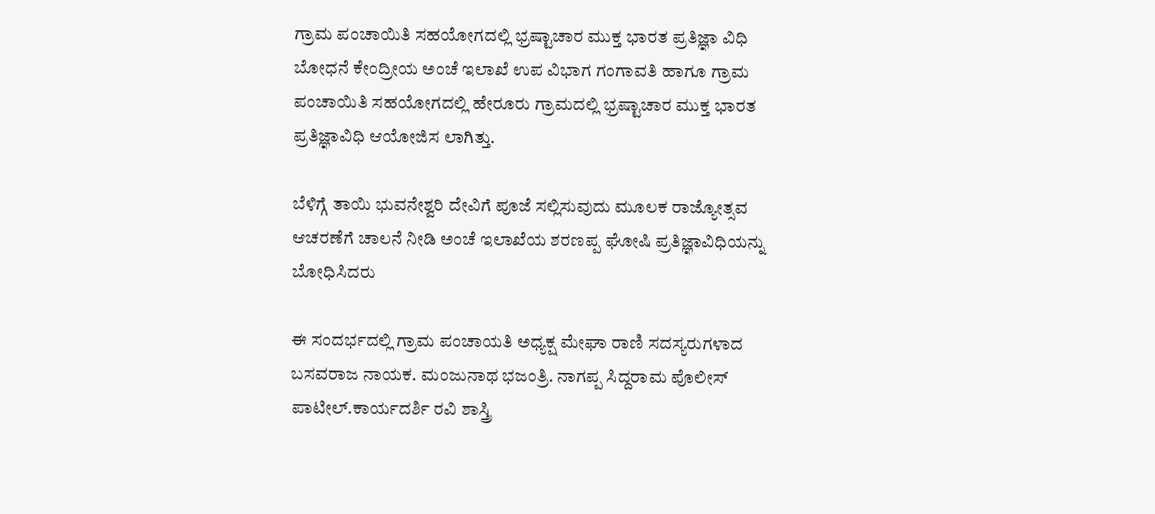ಗ್ರಾಮ ಪಂಚಾಯಿತಿ ಸಹಯೋಗದಲ್ಲಿ ಭ್ರಷ್ಟಾಚಾರ ಮುಕ್ತ ಭಾರತ ಪ್ರತಿಜ್ಞಾ ವಿಧಿ ಬೋಧನೆ ಕೇಂದ್ರೀಯ ಅಂಚೆ ಇಲಾಖೆ ಉಪ ವಿಭಾಗ ಗಂಗಾವತಿ ಹಾಗೂ ಗ್ರಾಮ ಪಂಚಾಯಿತಿ ಸಹಯೋಗದಲ್ಲಿ ಹೇರೂರು ಗ್ರಾಮದಲ್ಲಿ ಭ್ರಷ್ಟಾಚಾರ ಮುಕ್ತ ಭಾರತ ಪ್ರತಿಜ್ಞಾವಿಧಿ ಆಯೋಜಿಸ ಲಾಗಿತ್ತು.

ಬೆಳಿಗ್ಗೆ ತಾಯಿ ಭುವನೇಶ್ವರಿ ದೇವಿಗೆ ಪೂಜೆ ಸಲ್ಲಿಸುವುದು ಮೂಲಕ ರಾಜ್ಯೋತ್ಸವ ಆಚರಣೆಗೆ ಚಾಲನೆ ನೀಡಿ ಅಂಚೆ ಇಲಾಖೆಯ ಶರಣಪ್ಪ ಘೋಷಿ ಪ್ರತಿಜ್ಞಾವಿಧಿಯನ್ನು ಬೋಧಿಸಿದರು

ಈ ಸಂದರ್ಭದಲ್ಲಿ ಗ್ರಾಮ ಪಂಚಾಯತಿ ಅಧ್ಯಕ್ಷ ಮೇಘಾ ರಾಣಿ ಸದಸ್ಯರುಗಳಾದ ಬಸವರಾಜ ನಾಯಕ. ಮಂಜುನಾಥ ಭಜಂತ್ರಿ. ನಾಗಪ್ಪ ಸಿದ್ದರಾಮ ಪೊಲೀಸ್ ಪಾಟೀಲ್.ಕಾರ್ಯದರ್ಶಿ ರವಿ ಶಾಸ್ತ್ರಿ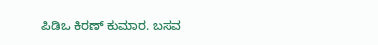ಪಿಡಿಒ ಕಿರಣ್ ಕುಮಾರ. ಬಸವ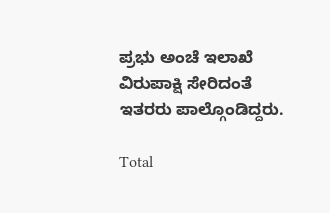ಪ್ರಭು ಅಂಚೆ ಇಲಾಖೆ ವಿರುಪಾಕ್ಷಿ ಸೇರಿದಂತೆ ಇತರರು ಪಾಲ್ಗೊಂಡಿದ್ದರು.

Total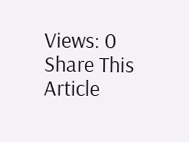Views: 0
Share This Article